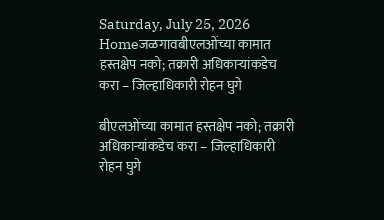Saturday, July 25, 2026
Homeजळगावबीएलओंच्या कामात हस्तक्षेप नको; तक्रारी अधिकाऱ्यांकडेच करा – जिल्हाधिकारी रोहन घुगे

बीएलओंच्या कामात हस्तक्षेप नको; तक्रारी अधिकाऱ्यांकडेच करा – जिल्हाधिकारी रोहन घुगे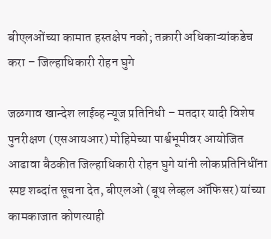बीएलओंच्या कामात हस्तक्षेप नको; तक्रारी अधिकाऱ्यांकडेच करा – जिल्हाधिकारी रोहन घुगे

जळगाव खान्देश लाईव्ह न्यूज प्रतिनिधी – मतदार यादी विशेष पुनरीक्षण (एसआयआर) मोहिमेच्या पार्श्वभूमीवर आयोजित आढावा बैठकीत जिल्हाधिकारी रोहन घुगे यांनी लोकप्रतिनिधींना स्पष्ट शब्दांत सूचना देत, बीएलओ (बूथ लेव्हल ऑफिसर) यांच्या कामकाजात कोणत्याही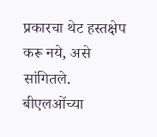प्रकारचा थेट हस्तक्षेप करू नये, असे सांगितले. बीएलओंच्या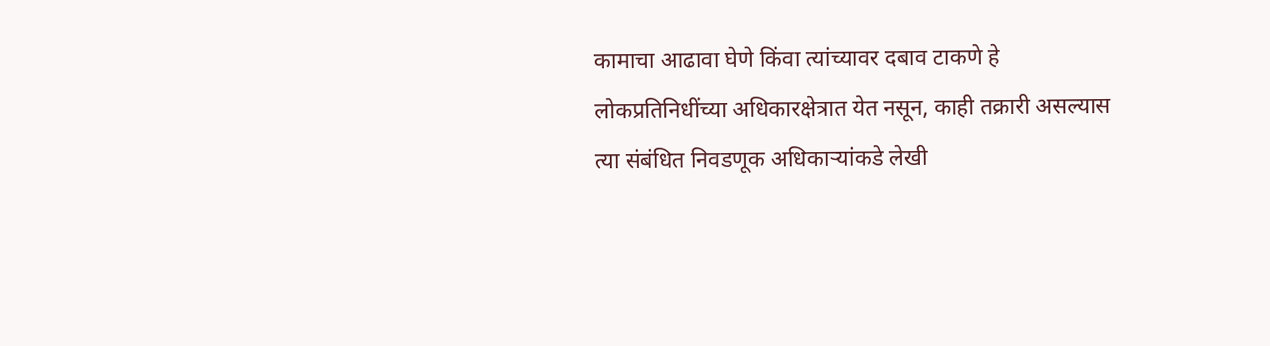कामाचा आढावा घेणे किंवा त्यांच्यावर दबाव टाकणे हे लोकप्रतिनिधींच्या अधिकारक्षेत्रात येत नसून, काही तक्रारी असल्यास त्या संबंधित निवडणूक अधिकाऱ्यांकडे लेखी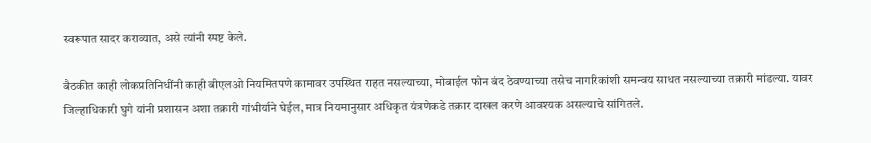स्वरूपात सादर कराव्यात, असे त्यांनी स्पष्ट केले.

बैठकीत काही लोकप्रतिनिधींनी काही बीएलओ नियमितपणे कामावर उपस्थित राहत नसल्याच्या, मोबाईल फोन बंद ठेवण्याच्या तसेच नागरिकांशी समन्वय साधत नसल्याच्या तक्रारी मांडल्या. यावर जिल्हाधिकारी घुगे यांनी प्रशासन अशा तक्रारी गांभीर्याने घेईल, मात्र नियमानुसार अधिकृत यंत्रणेकडे तक्रार दाखल करणे आवश्यक असल्याचे सांगितले.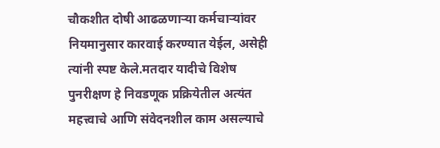चौकशीत दोषी आढळणाऱ्या कर्मचाऱ्यांवर नियमानुसार कारवाई करण्यात येईल, असेही त्यांनी स्पष्ट केले.मतदार यादीचे विशेष पुनरीक्षण हे निवडणूक प्रक्रियेतील अत्यंत महत्त्वाचे आणि संवेदनशील काम असल्याचे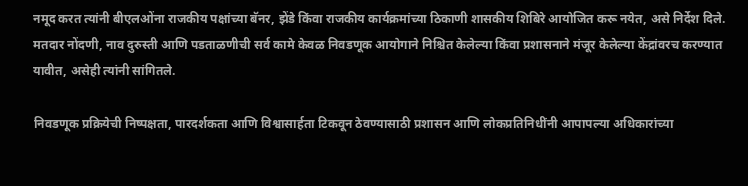नमूद करत त्यांनी बीएलओंना राजकीय पक्षांच्या बॅनर, झेंडे किंवा राजकीय कार्यक्रमांच्या ठिकाणी शासकीय शिबिरे आयोजित करू नयेत, असे निर्देश दिले. मतदार नोंदणी, नाव दुरुस्ती आणि पडताळणीची सर्व कामे केवळ निवडणूक आयोगाने निश्चित केलेल्या किंवा प्रशासनाने मंजूर केलेल्या केंद्रांवरच करण्यात यावीत, असेही त्यांनी सांगितले.

निवडणूक प्रक्रियेची निष्पक्षता, पारदर्शकता आणि विश्वासार्हता टिकवून ठेवण्यासाठी प्रशासन आणि लोकप्रतिनिधींनी आपापल्या अधिकारांच्या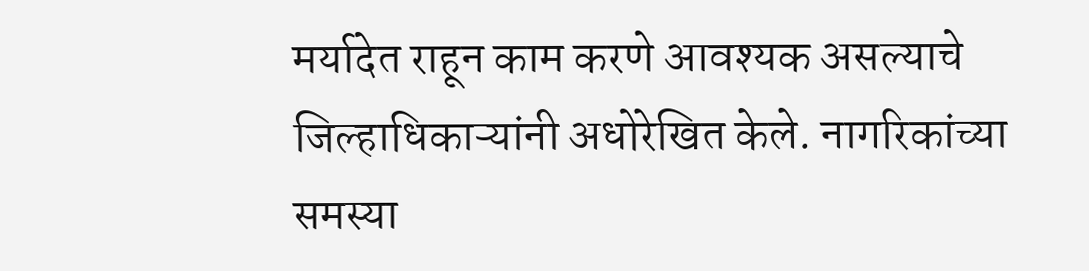मर्यादेत राहून काम करणे आवश्यक असल्याचे जिल्हाधिकाऱ्यांनी अधोरेखित केले. नागरिकांच्या समस्या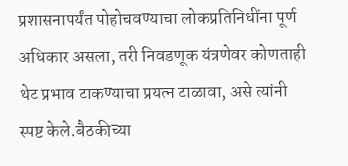प्रशासनापर्यंत पोहोचवण्याचा लोकप्रतिनिधींना पूर्ण अधिकार असला, तरी निवडणूक यंत्रणेवर कोणताही थेट प्रभाव टाकण्याचा प्रयत्न टाळावा, असे त्यांनी स्पष्ट केले.बैठकीच्या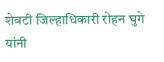शेवटी जिल्हाधिकारी रोहन घुगे यांनी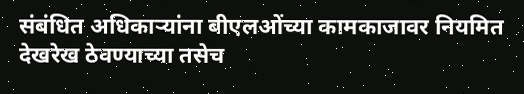संबंधित अधिकाऱ्यांना बीएलओंच्या कामकाजावर नियमित देखरेख ठेवण्याच्या तसेच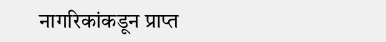नागरिकांकडून प्राप्त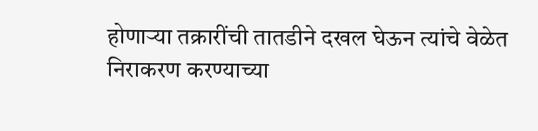होणाऱ्या तक्रारींची तातडीने दखल घेऊन त्यांचे वेळेत निराकरण करण्याच्या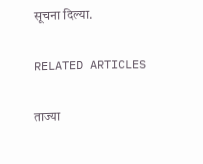सूचना दिल्या.

RELATED ARTICLES

ताज्या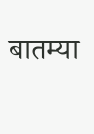बातम्या